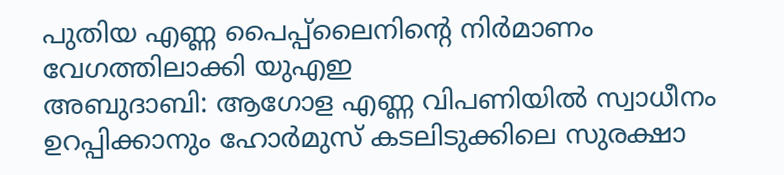പുതിയ എണ്ണ പൈപ്പ്ലൈനിന്റെ നിർമാണം വേഗത്തിലാക്കി യുഎഇ
അബുദാബി: ആഗോള എണ്ണ വിപണിയിൽ സ്വാധീനം ഉറപ്പിക്കാനും ഹോർമുസ് കടലിടുക്കിലെ സുരക്ഷാ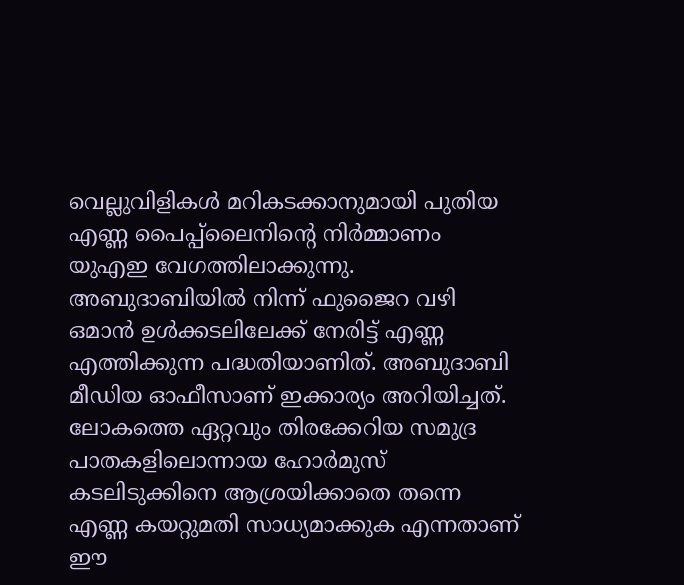വെല്ലുവിളികൾ മറികടക്കാനുമായി പുതിയ എണ്ണ പൈപ്പ്ലൈനിന്റെ നിർമ്മാണം യുഎഇ വേഗത്തിലാക്കുന്നു. അബുദാബിയിൽ നിന്ന് ഫുജൈറ വഴി ഒമാൻ ഉൾക്കടലിലേക്ക് നേരിട്ട് എണ്ണ എത്തിക്കുന്ന പദ്ധതിയാണിത്. അബുദാബി മീഡിയ ഓഫീസാണ് ഇക്കാര്യം അറിയിച്ചത്.
ലോകത്തെ ഏറ്റവും തിരക്കേറിയ സമുദ്ര പാതകളിലൊന്നായ ഹോർമുസ് കടലിടുക്കിനെ ആശ്രയിക്കാതെ തന്നെ എണ്ണ കയറ്റുമതി സാധ്യമാക്കുക എന്നതാണ് ഈ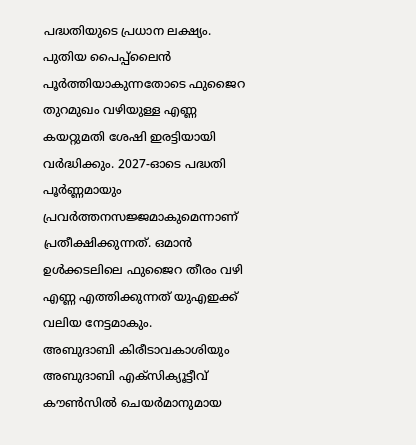പദ്ധതിയുടെ പ്രധാന ലക്ഷ്യം.
പുതിയ പൈപ്പ്ലൈൻ പൂർത്തിയാകുന്നതോടെ ഫുജൈറ തുറമുഖം വഴിയുള്ള എണ്ണ കയറ്റുമതി ശേഷി ഇരട്ടിയായി വർദ്ധിക്കും. 2027-ഓടെ പദ്ധതി പൂർണ്ണമായും പ്രവർത്തനസജ്ജമാകുമെന്നാണ് പ്രതീക്ഷിക്കുന്നത്. ഒമാൻ ഉൾക്കടലിലെ ഫുജൈറ തീരം വഴി എണ്ണ എത്തിക്കുന്നത് യുഎഇക്ക് വലിയ നേട്ടമാകും.
അബുദാബി കിരീടാവകാശിയും അബുദാബി എക്സിക്യൂട്ടീവ് കൗൺസിൽ ചെയർമാനുമായ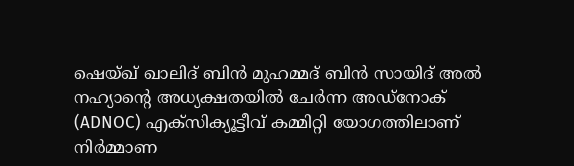ഷെയ്ഖ് ഖാലിദ് ബിൻ മുഹമ്മദ് ബിൻ സായിദ് അൽ നഹ്യാന്റെ അധ്യക്ഷതയിൽ ചേർന്ന അഡ്നോക് (ADNOC) എക്സിക്യൂട്ടീവ് കമ്മിറ്റി യോഗത്തിലാണ് നിർമ്മാണ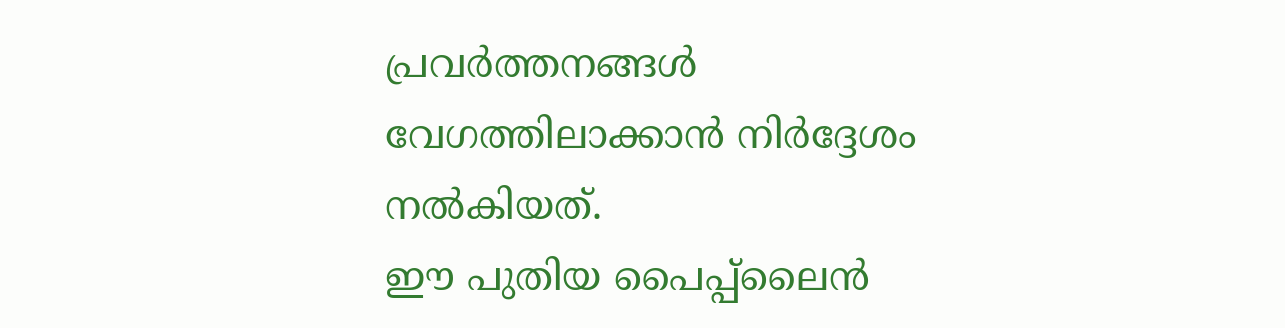പ്രവർത്തനങ്ങൾ വേഗത്തിലാക്കാൻ നിർദ്ദേശം നൽകിയത്.
ഈ പുതിയ പൈപ്പ്ലൈൻ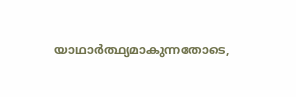യാഥാർത്ഥ്യമാകുന്നതോടെ,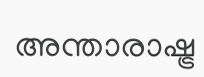അന്താരാഷ്ട്ര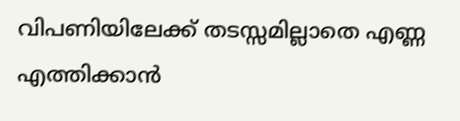വിപണിയിലേക്ക് തടസ്സമില്ലാതെ എണ്ണ എത്തിക്കാൻ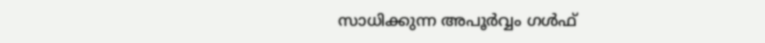സാധിക്കുന്ന അപൂർവ്വം ഗൾഫ്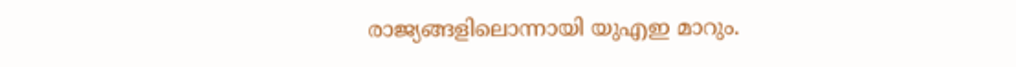രാജ്യങ്ങളിലൊന്നായി യുഎഇ മാറും.